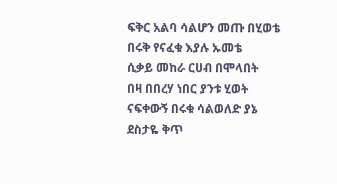ፍቅር አልባ ሳልሆን መጡ በሂወቴ
በሩቅ የናፈቁ እያሉ ኡመቴ
ሲቃይ መከራ ርሀብ በሞላበት
በዛ በበረሃ ነበር ያንቱ ሂወት
ናፍቀውኝ በሩቁ ሳልወለድ ያኔ
ደስታዬ ቅጥ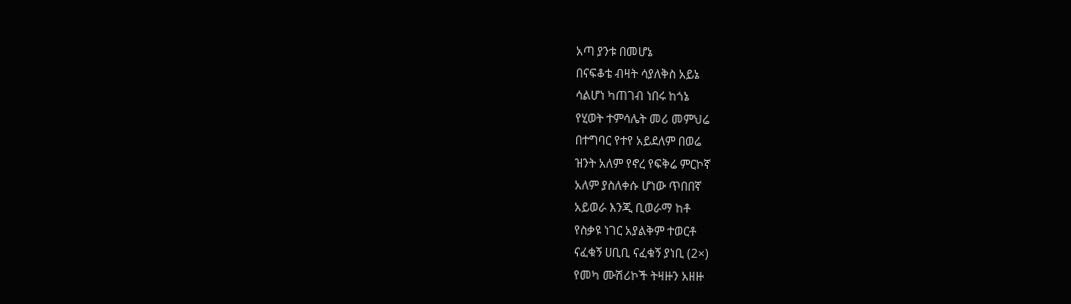አጣ ያንቱ በመሆኔ
በናፍቆቴ ብዛት ሳያለቅስ አይኔ
ሳልሆነ ካጠገብ ነበሩ ከጎኔ
የሂወት ተምሳሌት መሪ መምህሬ
በተግባር የተየ አይደለም በወሬ
ዝንት አለም የኖረ የፍቅሬ ምርኮኛ
አለም ያስለቀሱ ሆነው ጥበበኛ
አይወራ እንጂ ቢወራማ ከቶ
የስቃዩ ነገር አያልቅም ተወርቶ
ናፈቁኝ ሀቢቢ ናፈቁኝ ያነቢ (2×)
የመካ ሙሽሪኮች ትዛዙን አዘዙ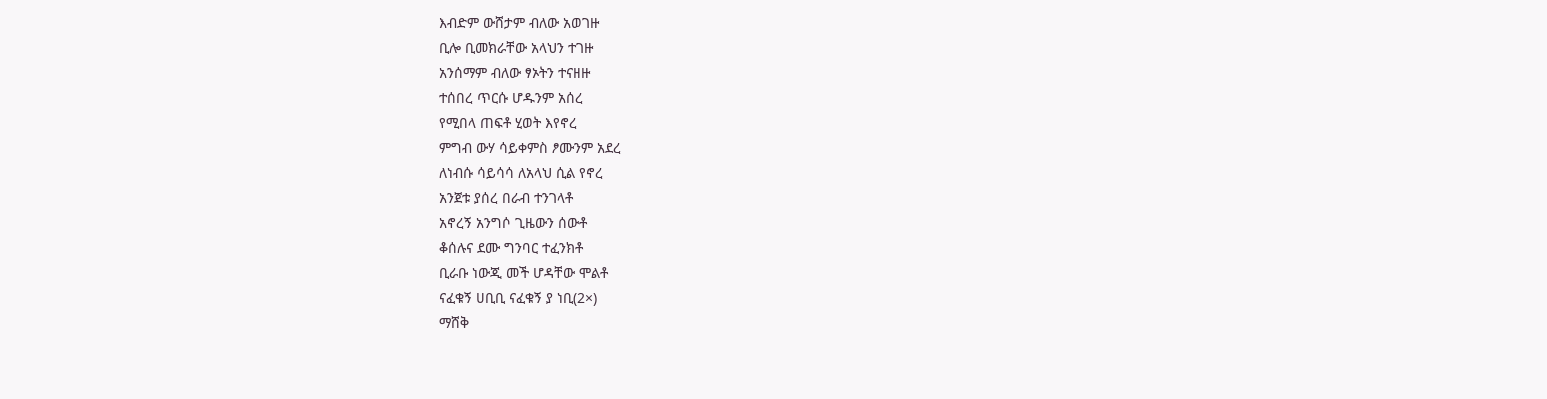እብድም ውሸታም ብለው አወገዙ
ቢሎ ቢመክራቸው አላህን ተገዙ
አንሰማም ብለው ፃኦትን ተናዘዙ
ተሰበረ ጥርሱ ሆዱንም አሰረ
የሚበላ ጠፍቶ ሂወት እየኖረ
ምግብ ውሃ ሳይቀምስ ፆሙንም አደረ
ለነብሱ ሳይሳሳ ለአላህ ሲል የኖረ
አንጀቱ ያሰረ በራብ ተንገላቶ
አኖረኝ አንግሶ ጊዜውን ሰውቶ
ቆሰሉና ደሙ ግንባር ተፈንክቶ
ቢራቡ ነውጂ መች ሆዳቸው ሞልቶ
ናፈቁኝ ሀቢቢ ናፈቁኝ ያ ነቢ(2×)
ማሸቅ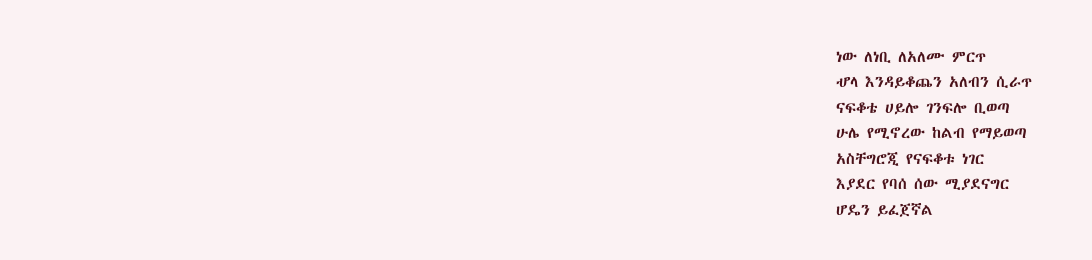ነው ለነቢ ለአለሙ ምርጥ
ሇላ እንዳይቆጨን አለብን ሲራጥ
ናፍቆቴ ሀይሎ ገንፍሎ ቢወጣ
ሁሌ የሚኖረው ከልብ የማይወጣ
አስቸግሮጂ የናፍቆቱ ነገር
እያደር የባሰ ሰው ሚያደናግር
ሆዴን ይፈጀኛል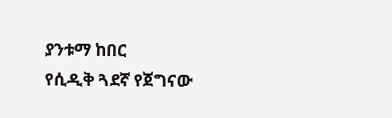ያንቱማ ከበር
የሲዲቅ ጓደኛ የጀግናው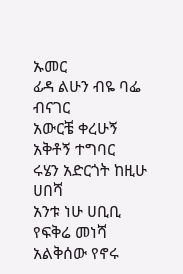ኡመር
ፊዳ ልሁን ብዬ ባፌ ብናገር
አውርቼ ቀረሁኝ አቅቶኝ ተግባር
ሩሄን አድርጎት ከዚሁ ሀበሻ
አንቱ ነሁ ሀቢቢ የፍቅሬ መነሻ
አልቅሰው የኖሩ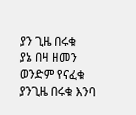ያን ጊዜ በሩቁ
ያኔ በዛ ዘመን ወንድም የናፈቁ
ያንጊዜ በሩቁ እንባ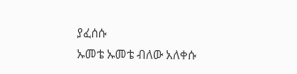ያፈሰሱ
ኡመቴ ኡመቴ ብለው አለቀሱ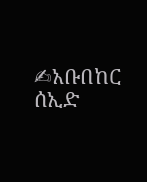✍አቡበከር ሰኢድ